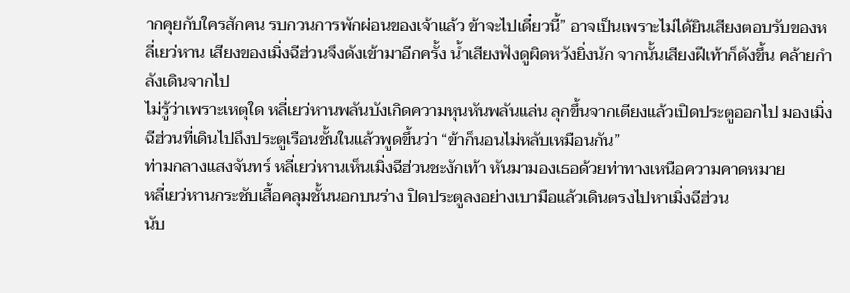ากคุยกับใครสักคน รบกวนการพักผ่อนของเจ้าแล้ว ข้าจะไปเดี๋ยวนี้” อาจเป็นเพราะไม่ได้ยินเสียงตอบรับของหลี่เยว่หาน เสียงของเมิ่งฉีฮ่วนจึงดังเข้ามาอีกครั้ง น้ำเสียงฟังดูผิดหวังยิ่งนัก จากนั้นเสียงฝีเท้าก็ดังขึ้น คล้ายกำลังเดินจากไป
ไม่รู้ว่าเพราะเหตุใด หลี่เยว่หานพลันบังเกิดความหุนหันพลันแล่น ลุกขึ้นจากเตียงแล้วเปิดประตูออกไป มองเมิ่งฉีฮ่วนที่เดินไปถึงประตูเรือนชั้นในแล้วพูดขึ้นว่า “ข้าก็นอนไม่หลับเหมือนกัน”
ท่ามกลางแสงจันทร์ หลี่เยว่หานเห็นเมิ่งฉีฮ่วนชะงักเท้า หันมามองเธอด้วยท่าทางเหนือความคาดหมาย
หลี่เยว่หานกระชับเสื้อคลุมชั้นนอกบนร่าง ปิดประตูลงอย่างเบามือแล้วเดินตรงไปหาเมิ่งฉีฮ่วน
นับ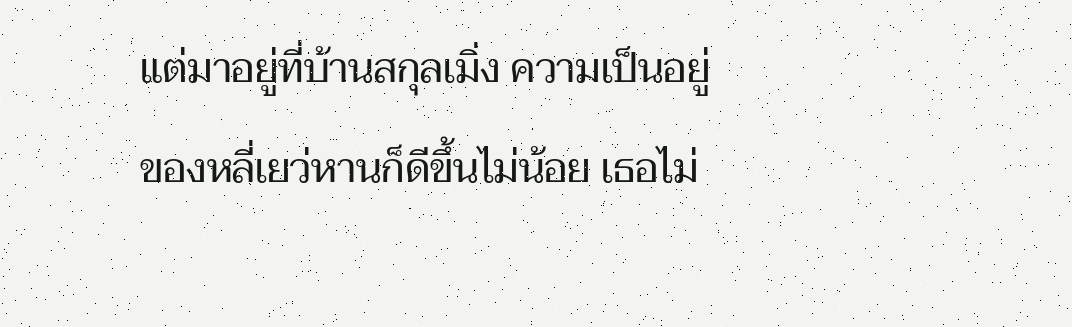แต่มาอยู่ที่บ้านสกุลเมิ่ง ความเป็นอยู่ของหลี่เยว่หานก็ดีขึ้นไม่น้อย เธอไม่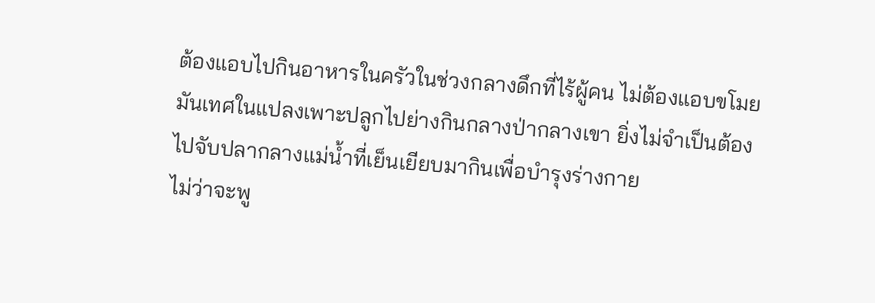ต้องแอบไปกินอาหารในครัวในช่วงกลางดึกที่ไร้ผู้คน ไม่ต้องแอบขโมยมันเทศในแปลงเพาะปลูกไปย่างกินกลางป่ากลางเขา ยิ่งไม่จำเป็นต้องไปจับปลากลางแม่น้ำที่เย็นเยียบมากินเพื่อบำรุงร่างกาย
ไม่ว่าจะพู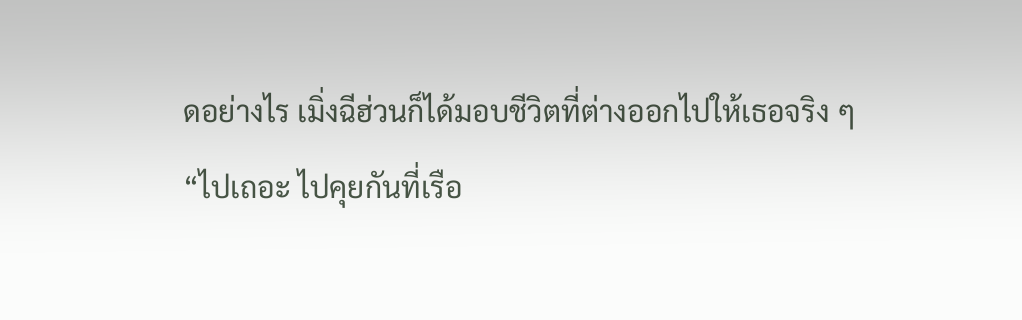ดอย่างไร เมิ่งฉีฮ่วนก็ได้มอบชีวิตที่ต่างออกไปให้เธอจริง ๆ
“ไปเถอะ ไปคุยกันที่เรือ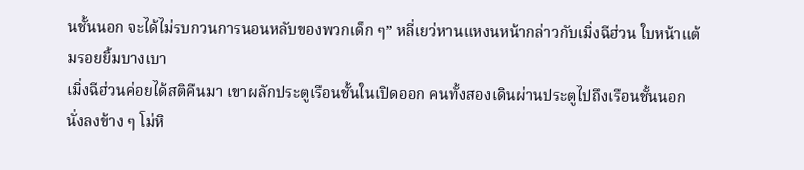นชั้นนอก จะได้ไม่รบกวนการนอนหลับของพวกเด็ก ๆ” หลี่เยว่หานแหงนหน้ากล่าวกับเมิ่งฉีฮ่วน ใบหน้าแต้มรอยยิ้มบางเบา
เมิ่งฉีฮ่วนค่อยได้สติคืนมา เขาผลักประตูเรือนชั้นในเปิดออก คนทั้งสองเดินผ่านประตูไปถึงเรือนชั้นนอก นั่งลงข้าง ๆ โม่หิ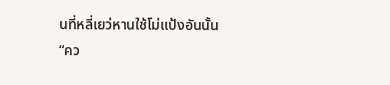นที่หลี่เยว่หานใช้โม่แป้งอันนั้น
“คว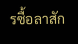รซื้อลาสัก